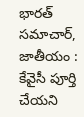భారత్ సమాచార్, జాతీయం : కేవైసీ పూర్తి చేయని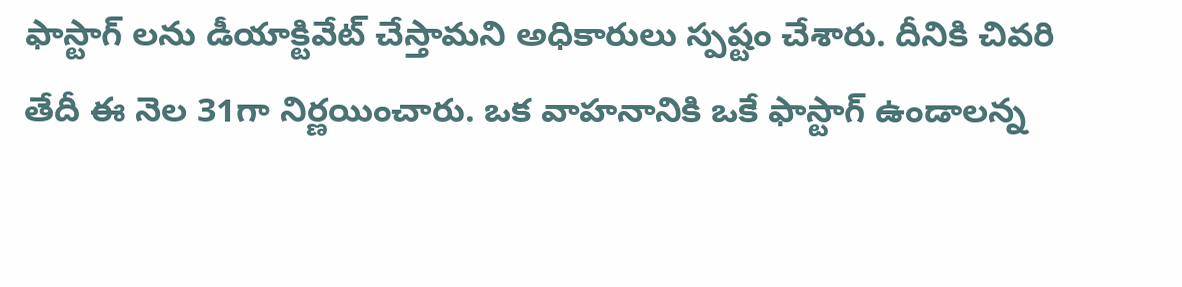ఫాస్టాగ్ లను డీయాక్టివేట్ చేస్తామని అధికారులు స్పష్టం చేశారు. దీనికి చివరి తేదీ ఈ నెల 31గా నిర్ణయించారు. ఒక వాహనానికి ఒకే ఫాస్టాగ్ ఉండాలన్న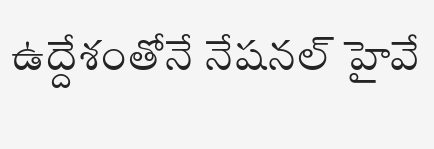ఉద్దేశంతోనే నేషనల్ హైవే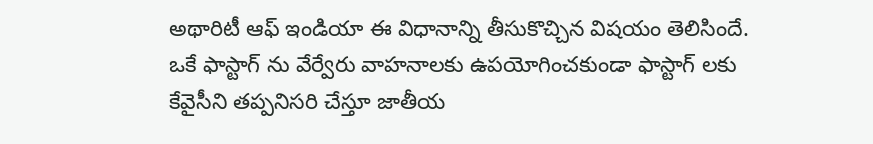అథారిటీ ఆఫ్ ఇండియా ఈ విధానాన్ని తీసుకొచ్చిన విషయం తెలిసిందే. ఒకే ఫాస్టాగ్ ను వేర్వేరు వాహనాలకు ఉపయోగించకుండా ఫాస్టాగ్ లకు కేవైసీని తప్పనిసరి చేస్తూ జాతీయ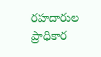రహదారుల ప్రాధికార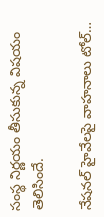సంస్థ నిర్ణయం తీసుకున్న విషయం తెలిసిందే.

నేషనల్ హైవేలపై వాహనాలు టోల్…